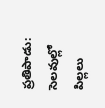ప్రతిపాడు: సెలవుల్లో పిల్లలు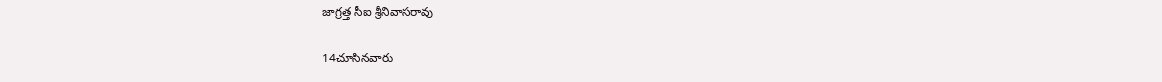జాగ్రత్త సీఐ శ్రీనివాసరావు

14చూసినవారు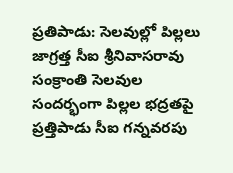ప్రతిపాడు: సెలవుల్లో పిల్లలు జాగ్రత్త సీఐ శ్రీనివాసరావు
సంక్రాంతి సెలవుల సందర్భంగా పిల్లల భద్రతపై ప్రత్తిపాడు సీఐ గన్నవరపు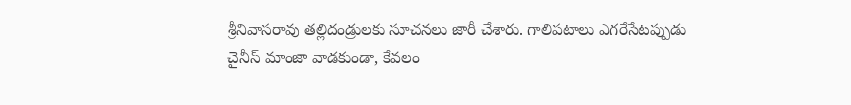శ్రీనివాసరావు తల్లిదండ్రులకు సూచనలు జారీ చేశారు. గాలిపటాలు ఎగరేసేటప్పుడు చైనీస్ మాంజా వాడకుండా, కేవలం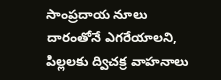సాంప్రదాయ నూలు దారంతోనే ఎగరేయాలని, పిల్లలకు ద్విచక్ర వాహనాలు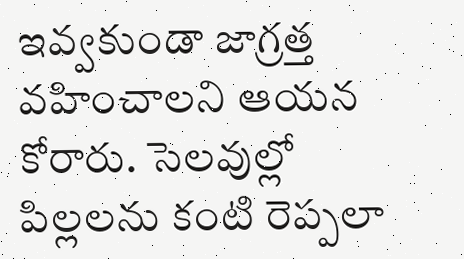ఇవ్వకుండా జాగ్రత్త వహించాలని ఆయన కోరారు. సెలవుల్లో పిల్లలను కంటి రెప్పలా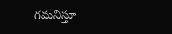గమనిస్తూ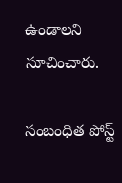ఉండాలని సూచించారు.

సంబంధిత పోస్ట్